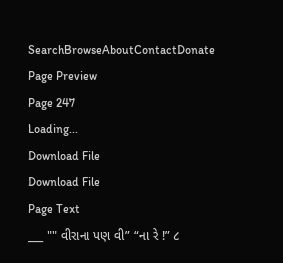SearchBrowseAboutContactDonate
Page Preview
Page 247
Loading...
Download File
Download File
Page Text
___ "" વીરાના પણ વી” “ના રે !” ૮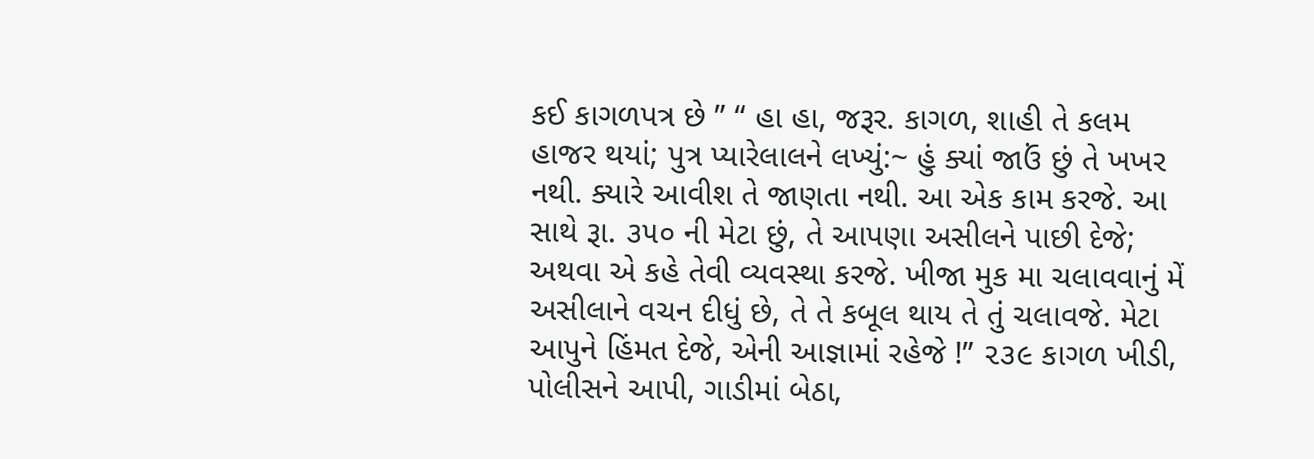કઈ કાગળપત્ર છે ” “ હા હા, જરૂર. કાગળ, શાહી તે કલમ હાજર થયાં; પુત્ર પ્યારેલાલને લખ્યું:~ હું ક્યાં જાઉં છું તે ખખર નથી. ક્યારે આવીશ તે જાણતા નથી. આ એક કામ કરજે. આ સાથે રૂા. ૩૫૦ ની મેટા છું, તે આપણા અસીલને પાછી દેજે; અથવા એ કહે તેવી વ્યવસ્થા કરજે. ખીજા મુક મા ચલાવવાનું મેં અસીલાને વચન દીધું છે, તે તે કબૂલ થાય તે તું ચલાવજે. મેટા આપુને હિંમત દેજે, એની આજ્ઞામાં રહેજે !” ૨૩૯ કાગળ ખીડી, પોલીસને આપી, ગાડીમાં બેઠા,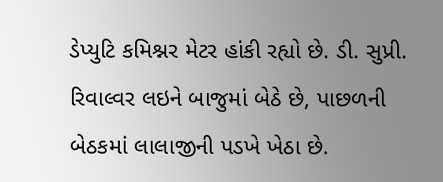ડેપ્યુટિ કમિશ્નર મેટર હાંકી રહ્યો છે. ડી. સુપ્રી. રિવાલ્વર લઇને બાજુમાં બેઠે છે, પાછળની બેઠકમાં લાલાજીની પડખે ખેઠા છે.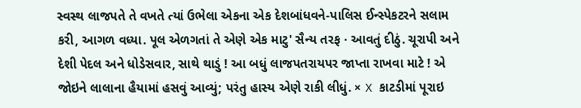સ્વસ્થ લાજપતે તે વખતે ત્યાં ઉભેલા એકના એક દેશબાંધવને-પાલિસ ઈન્સ્પેકટરને સલામ કરી, આગળ વધ્યા. પૂલ એળગતાં તે એણે એક માટુ' સૈન્ય તરફ · આવતું દીઠું. ચૂરાપી અને દેશી પેદલ અને ધોડેસવાર, સાથે થાડું ! આ બધું લાજપતરાયપર જાપ્તા રાખવા માટે ! એ જોઇને લાલાના હૈયામાં હસવું આવ્યું; પરંતુ હાસ્ય એણે રાકી લીધું. × X કાટડીમાં પૂરાઇ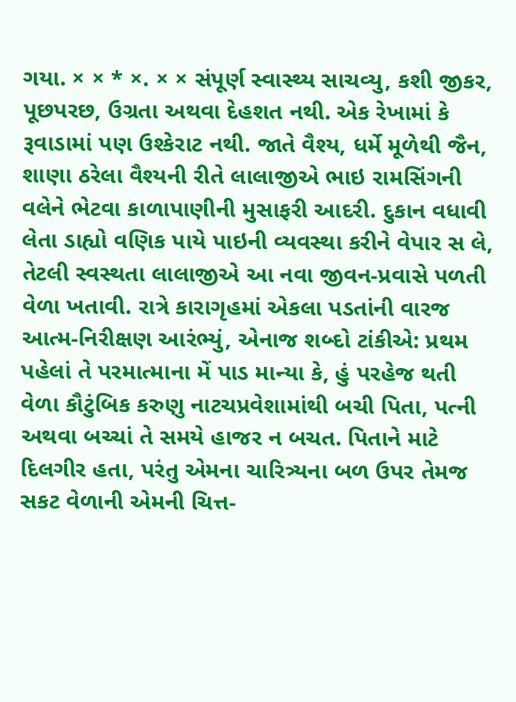ગયા. × × * ×. × × સંપૂર્ણ સ્વાસ્થ્ય સાચવ્યુ, કશી જીકર, પૂછપરછ, ઉગ્રતા અથવા દેહશત નથી. એક રેખામાં કે રૂવાડામાં પણ ઉશ્કેરાટ નથી. જાતે વૈશ્ય, ધર્મે મૂળેથી જૈન, શાણા ઠરેલા વૈશ્યની રીતે લાલાજીએ ભાઇ રામસિંગની વલેને ભેટવા કાળાપાણીની મુસાફરી આદરી. દુકાન વધાવી લેતા ડાહ્યો વણિક પાયે પાઇની વ્યવસ્થા કરીને વેપાર સ લે, તેટલી સ્વસ્થતા લાલાજીએ આ નવા જીવન-પ્રવાસે પળતી વેળા ખતાવી. રાત્રે કારાગૃહમાં એકલા પડતાંની વારજ આત્મ-નિરીક્ષણ આરંભ્યું, એનાજ શબ્દો ટાંકીએ: પ્રથમ પહેલાં તે પરમાત્માના મેં પાડ માન્યા કે, હું પરહેજ થતી વેળા કૌટુંબિક કરુણુ નાટચપ્રવેશામાંથી બચી પિતા, પત્ની અથવા બચ્ચાં તે સમયે હાજર ન બચત. પિતાને માટે દિલગીર હતા, પરંતુ એમના ચારિત્ર્યના બળ ઉપર તેમજ સકટ વેળાની એમની ચિત્ત-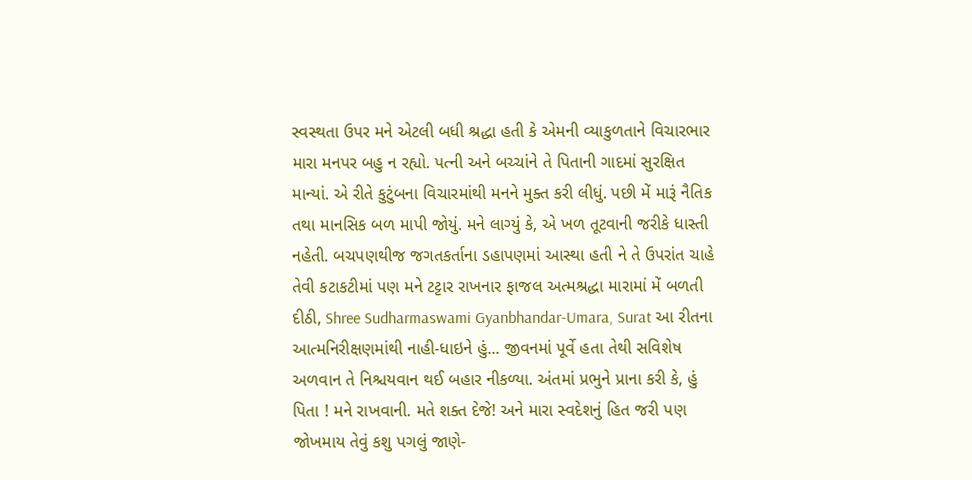સ્વસ્થતા ઉપર મને એટલી બધી શ્રદ્ધા હતી કે એમની વ્યાકુળતાને વિચારભાર મારા મનપર બહુ ન રહ્યો. પત્ની અને બચ્ચાંને તે પિતાની ગાદમાં સુરક્ષિત માન્યાં. એ રીતે કુટુંબના વિચારમાંથી મનને મુક્ત કરી લીધું. પછી મેં મારૂં નૈતિક તથા માનસિક બળ માપી જોયું. મને લાગ્યું કે, એ ખળ તૂટવાની જરીકે ધાસ્તી નહેતી. બચપણથીજ જગતકર્તાના ડહાપણમાં આસ્થા હતી ને તે ઉપરાંત ચાહે તેવી કટાકટીમાં પણ મને ટટ્ટાર રાખનાર ફાજલ અત્મશ્રદ્ધા મારામાં મેં બળતી દીઠી, Shree Sudharmaswami Gyanbhandar-Umara, Surat આ રીતના આત્મનિરીક્ષણમાંથી નાહી-ધાઇને હું... જીવનમાં પૂર્વે હતા તેથી સવિશેષ અળવાન તે નિશ્ચયવાન થઈ બહાર નીકળ્યા. અંતમાં પ્રભુને પ્રાના કરી કે, હું પિતા ! મને રાખવાની. મતે શક્ત દેજે! અને મારા સ્વદેશનું હિત જરી પણ જોખમાય તેવું કશુ પગલું જાણે-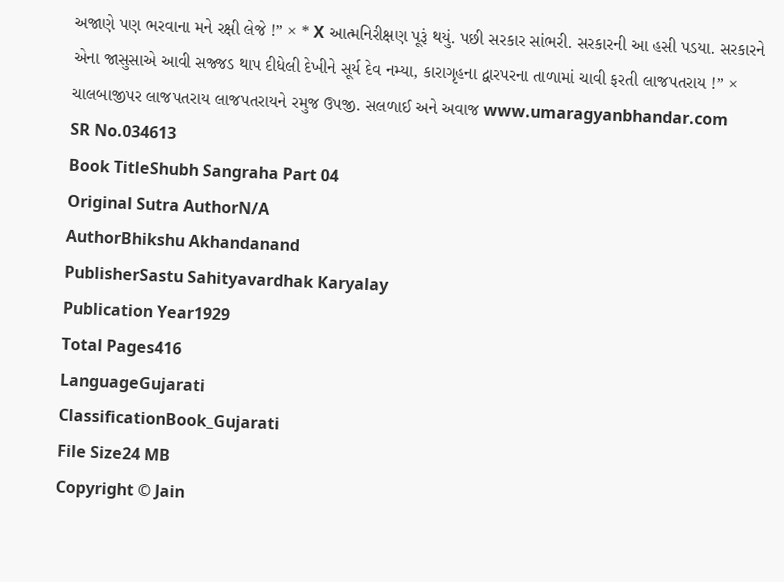અજાણે પણ ભરવાના મને રક્ષી લેજે !” × * X આત્મનિરીક્ષણ પૂરૂં થયું. પછી સરકાર સાંભરી. સરકારની આ હસી પડયા. સરકારને એના જાસુસાએ આવી સજ્જડ થાપ દીધેલી દેખીને સૂર્ય દેવ નમ્યા, કારાગૃહના દ્વારપરના તાળામાં ચાવી ફરતી લાજપતરાય !” × ચાલબાજીપર લાજપતરાય લાજપતરાયને રમુજ ઉપજી. સલળાઈ અને અવાજ www.umaragyanbhandar.com
SR No.034613
Book TitleShubh Sangraha Part 04
Original Sutra AuthorN/A
AuthorBhikshu Akhandanand
PublisherSastu Sahityavardhak Karyalay
Publication Year1929
Total Pages416
LanguageGujarati
ClassificationBook_Gujarati
File Size24 MB
Copyright © Jain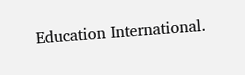Education International.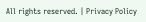All rights reserved. | Privacy Policy